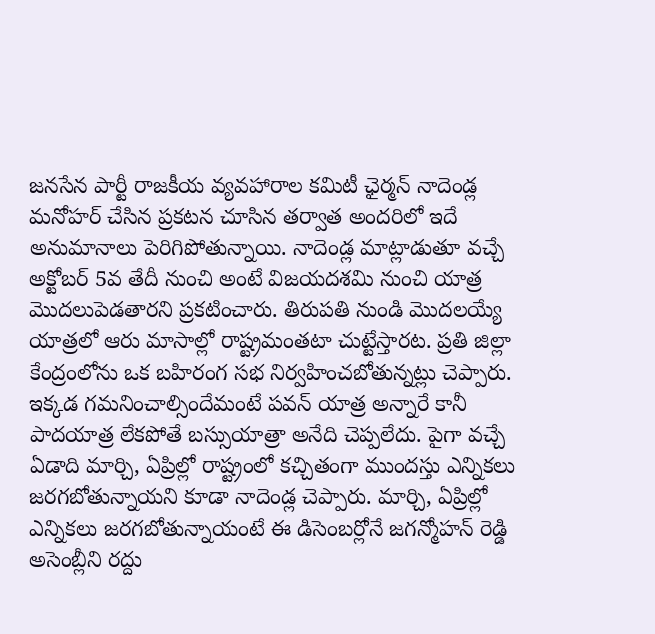జనసేన పార్టీ రాజకీయ వ్యవహారాల కమిటీ ఛైర్మన్ నాదెండ్ల మనోహర్ చేసిన ప్రకటన చూసిన తర్వాత అందరిలో ఇదే అనుమానాలు పెరిగిపోతున్నాయి. నాదెండ్ల మాట్లాడుతూ వచ్చే అక్టోబర్ 5వ తేదీ నుంచి అంటే విజయదశమి నుంచి యాత్ర మొదలుపెడతారని ప్రకటించారు. తిరుపతి నుండి మొదలయ్యే యాత్రలో ఆరు మాసాల్లో రాష్ట్రమంతటా చుట్టేస్తారట. ప్రతి జిల్లా కేంద్రంలోను ఒక బహిరంగ సభ నిర్వహించబోతున్నట్లు చెప్పారు.
ఇక్కడ గమనించాల్సిందేమంటే పవన్ యాత్ర అన్నారే కానీ పాదయాత్ర లేకపోతే బస్సుయాత్రా అనేది చెప్పలేదు. పైగా వచ్చే ఏడాది మార్చి, ఏప్రిల్లో రాష్ట్రంలో కచ్చితంగా ముందస్తు ఎన్నికలు జరగబోతున్నాయని కూడా నాదెండ్ల చెప్పారు. మార్చి, ఏప్రిల్లో ఎన్నికలు జరగబోతున్నాయంటే ఈ డిసెంబర్లోనే జగన్మోహన్ రెడ్డి అసెంబ్లీని రద్దు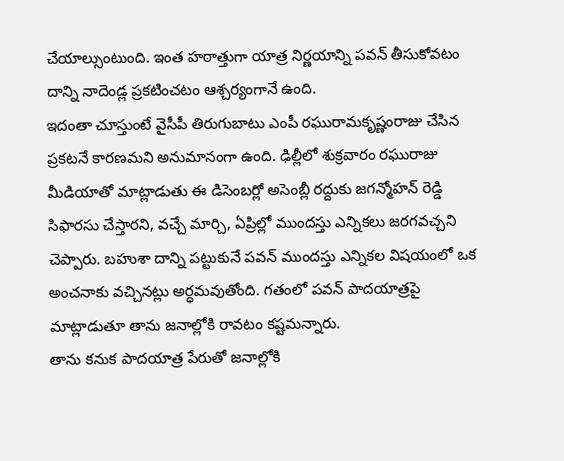చేయాల్సుంటుంది. ఇంత హఠాత్తుగా యాత్ర నిర్ణయాన్ని పవన్ తీసుకోవటం దాన్ని నాదెండ్ల ప్రకటించటం ఆశ్చర్యంగానే ఉంది.
ఇదంతా చూస్తుంటే వైసీపీ తిరుగుబాటు ఎంపీ రఘురామకృష్ణంరాజు చేసిన ప్రకటనే కారణమని అనుమానంగా ఉంది. ఢిల్లీలో శుక్రవారం రఘురాజు మీడియాతో మాట్లాడుతు ఈ డిసెంబర్లో అసెంబ్లీ రద్దుకు జగన్మోహన్ రెడ్డి సిఫారసు చేస్తారని, వచ్చే మార్చి, ఏప్రిల్లో ముందస్తు ఎన్నికలు జరగవచ్చని చెప్పారు. బహుశా దాన్ని పట్టుకునే పవన్ ముందస్తు ఎన్నికల విషయంలో ఒక అంచనాకు వచ్చినట్లు అర్ధమవుతోంది. గతంలో పవన్ పాదయాత్రపై మాట్లాడుతూ తాను జనాల్లోకి రావటం కష్టమన్నారు.
తాను కనుక పాదయాత్ర పేరుతో జనాల్లోకి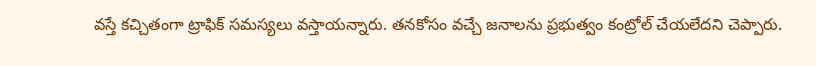వస్తే కచ్చితంగా ట్రాఫిక్ సమస్యలు వస్తాయన్నారు. తనకోసం వచ్చే జనాలను ప్రభుత్వం కంట్రోల్ చేయలేదని చెప్పారు.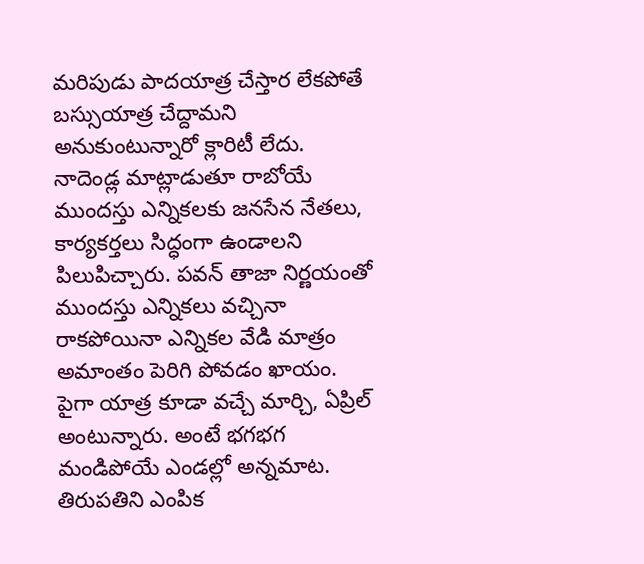మరిపుడు పాదయాత్ర చేస్తార లేకపోతే బస్సుయాత్ర చేద్దామని అనుకుంటున్నారో క్లారిటీ లేదు. నాదెండ్ల మాట్లాడుతూ రాబోయే ముందస్తు ఎన్నికలకు జనసేన నేతలు, కార్యకర్తలు సిద్ధంగా ఉండాలని పిలుపిచ్చారు. పవన్ తాజా నిర్ణయంతో ముందస్తు ఎన్నికలు వచ్చినా రాకపోయినా ఎన్నికల వేడి మాత్రం అమాంతం పెరిగి పోవడం ఖాయం. పైగా యాత్ర కూడా వచ్చే మార్చి, ఏప్రిల్ అంటున్నారు. అంటే భగభగ మండిపోయే ఎండల్లో అన్నమాట. తిరుపతిని ఎంపిక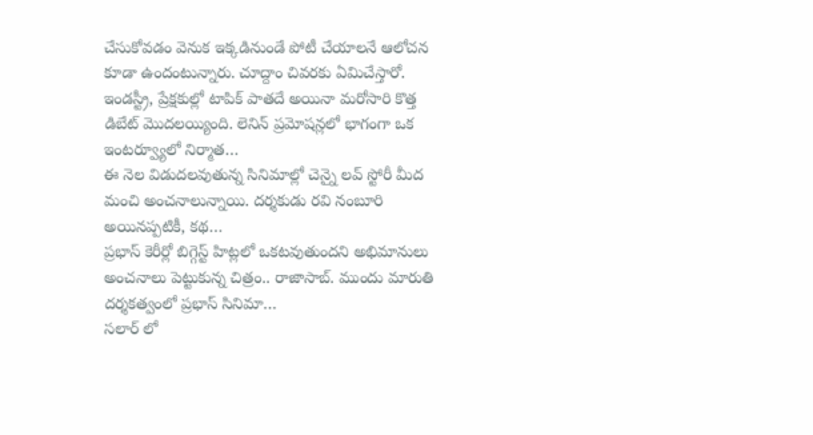చేసుకోవడం వెనుక ఇక్కడినుండే పోటీ చేయాలనే ఆలోచన కూడా ఉందంటున్నారు. చూద్దాం చివరకు ఏమిచేస్తారో.
ఇండస్ట్రీ, ప్రేక్షకుల్లో టాపిక్ పాతదే అయినా మరోసారి కొత్త డిబేట్ మొదలయ్యింది. లెనిన్ ప్రమోషన్లలో భాగంగా ఒక ఇంటర్వ్యూలో నిర్మాత…
ఈ నెల విడుదలవుతున్న సినిమాల్లో చెన్నై లవ్ స్టోరీ మీద మంచి అంచనాలున్నాయి. దర్శకుడు రవి నంబూరి అయినప్పటికీ, కథ…
ప్రభాస్ కెరీర్లో బిగ్గెస్ట్ హిట్లలో ఒకటవుతుందని అభిమానులు అంచనాలు పెట్టుకున్న చిత్రం.. రాజాసాబ్. ముందు మారుతి దర్శకత్వంలో ప్రభాస్ సినిమా…
సలార్ లో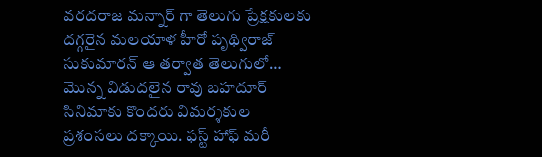వరదరాజ మన్నార్ గా తెలుగు ప్రేక్షకులకు దగ్గరైన మలయాళ హీరో పృథ్విరాజ్ సుకుమారన్ ఆ తర్వాత తెలుగులో…
మొన్న విడుదలైన రావు బహదూర్ సినిమాకు కొందరు విమర్శకుల ప్రశంసలు దక్కాయి. ఫస్ట్ హాఫ్ మరీ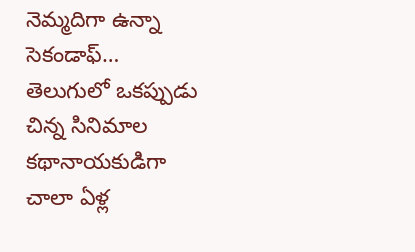నెమ్మదిగా ఉన్నా సెకండాఫ్…
తెలుగులో ఒకప్పుడు చిన్న సినిమాల కథానాయకుడిగా చాలా ఏళ్ల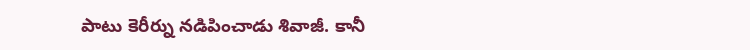పాటు కెరీర్ను నడిపించాడు శివాజీ. కానీ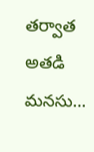తర్వాత అతడి మనసు…